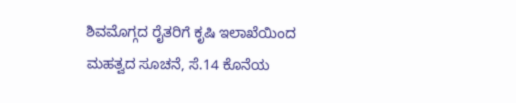ಶಿವಮೊಗ್ಗದ ರೈತರಿಗೆ ಕೃಷಿ ಇಲಾಖೆಯಿಂದ ಮಹತ್ವದ ಸೂಚನೆ, ಸೆ.14 ಕೊನೆಯ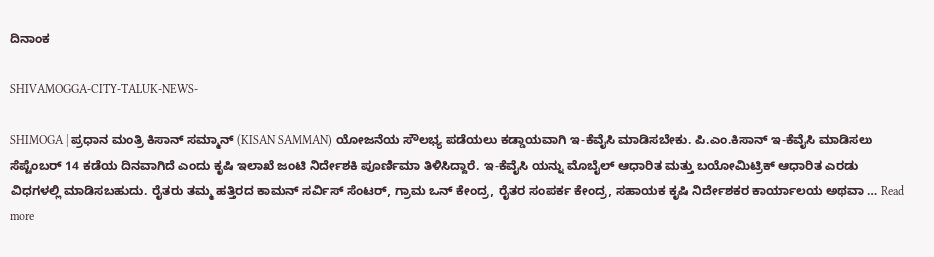ದಿನಾಂಕ

SHIVAMOGGA-CITY-TALUK-NEWS-

SHIMOGA | ಪ್ರಧಾನ ಮಂತ್ರಿ ಕಿಸಾನ್ ಸಮ್ಮಾನ್ (KISAN SAMMAN) ಯೋಜನೆಯ ಸೌಲಭ್ಯ ಪಡೆಯಲು ಕಡ್ಡಾಯವಾಗಿ ಇ-ಕೆವೈಸಿ ಮಾಡಿಸಬೇಕು. ಪಿ.ಎಂ.ಕಿಸಾನ್ ಇ-ಕೆವೈಸಿ ಮಾಡಿಸಲು ಸೆಪ್ಟೆಂಬರ್ 14 ಕಡೆಯ ದಿನವಾಗಿದೆ ಎಂದು ಕೃಷಿ ಇಲಾಖೆ ಜಂಟಿ ನಿರ್ದೇಶಕಿ ಪೂರ್ಣಿಮಾ ತಿಳಿಸಿದ್ದಾರೆ. ಇ-ಕೆವೈಸಿ ಯನ್ನು ಮೊಬೈಲ್ ಆಧಾರಿತ ಮತ್ತು ಬಯೋಮಿಟ್ರಿಕ್ ಆಧಾರಿತ ಎರಡು ವಿಧಗಳಲ್ಲಿ ಮಾಡಿಸಬಹುದು. ರೈತರು ತಮ್ಮ ಹತ್ತಿರದ ಕಾಮನ್ ಸರ್ವಿಸ್ ಸೆಂಟರ್, ಗ್ರಾಮ ಒನ್ ಕೇಂದ್ರ, ರೈತರ ಸಂಪರ್ಕ ಕೇಂದ್ರ, ಸಹಾಯಕ ಕೃಷಿ ನಿರ್ದೇಶಕರ ಕಾರ್ಯಾಲಯ ಅಥವಾ … Read more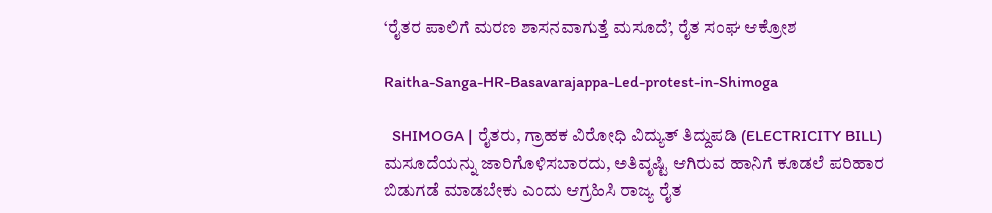‘ರೈತರ ಪಾಲಿಗೆ ಮರಣ ಶಾಸನವಾಗುತ್ತೆ ಮಸೂದೆ’, ರೈತ ಸಂಘ ಆಕ್ರೋಶ

Raitha-Sanga-HR-Basavarajappa-Led-protest-in-Shimoga

  SHIMOGA | ರೈತರು, ಗ್ರಾಹಕ ವಿರೋಧಿ ವಿದ್ಯುತ್ ತಿದ್ದುಪಡಿ (ELECTRICITY BILL) ಮಸೂದೆಯನ್ನು ಜಾರಿಗೊಳಿಸಬಾರದು, ಅತಿವೃಷ್ಟಿ ಆಗಿರುವ ಹಾನಿಗೆ ಕೂಡಲೆ ಪರಿಹಾರ ಬಿಡುಗಡೆ ಮಾಡಬೇಕು ಎಂದು ಆಗ್ರಹಿಸಿ ರಾಜ್ಯ ರೈತ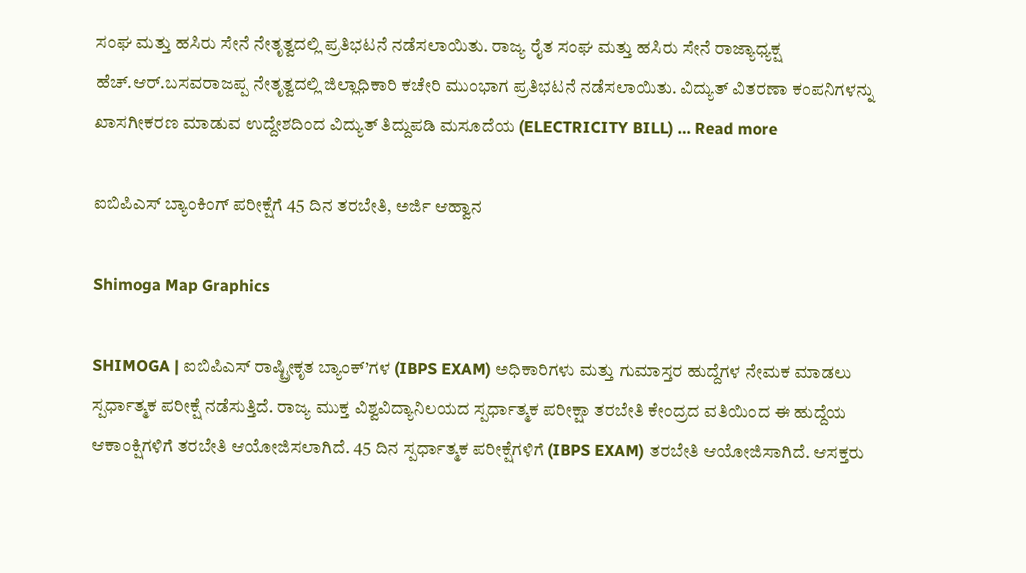ಸಂಘ ಮತ್ತು ಹಸಿರು ಸೇನೆ ನೇತೃತ್ವದಲ್ಲಿ ಪ್ರತಿಭಟನೆ ನಡೆಸಲಾಯಿತು. ರಾಜ್ಯ ರೈತ ಸಂಘ ಮತ್ತು ಹಸಿರು ಸೇನೆ ರಾಜ್ಯಾಧ್ಯಕ್ಷ ಹೆಚ್.ಆರ್.ಬಸವರಾಜಪ್ಪ ನೇತೃತ್ವದಲ್ಲಿ ಜಿಲ್ಲಾಧಿಕಾರಿ ಕಚೇರಿ ಮುಂಭಾಗ ಪ್ರತಿಭಟನೆ ನಡೆಸಲಾಯಿತು. ವಿದ್ಯುತ್ ವಿತರಣಾ ಕಂಪನಿಗಳನ್ನು ಖಾಸಗೀಕರಣ ಮಾಡುವ ಉದ್ದೇಶದಿಂದ ವಿದ್ಯುತ್ ತಿದ್ದುಪಡಿ ಮಸೂದೆಯ (ELECTRICITY BILL) … Read more

ಐಬಿಪಿಎಸ್ ಬ್ಯಾಂಕಿಂಗ್ ಪರೀಕ್ಷೆಗೆ 45 ದಿನ ತರಬೇತಿ, ಅರ್ಜಿ ಆಹ್ವಾನ

Shimoga Map Graphics

SHIMOGA | ಐಬಿಪಿಎಸ್ ರಾಷ್ಟ್ರೀಕೃತ ಬ್ಯಾಂಕ್’ಗಳ (IBPS EXAM) ಅಧಿಕಾರಿಗಳು ಮತ್ತು ಗುಮಾಸ್ತರ ಹುದ್ದೆಗಳ ನೇಮಕ ಮಾಡಲು ಸ್ಪರ್ಧಾತ್ಮಕ ಪರೀಕ್ಷೆ ನಡೆಸುತ್ತಿದೆ. ರಾಜ್ಯ ಮುಕ್ತ ವಿಶ್ವವಿದ್ಯಾನಿಲಯದ ಸ್ಪರ್ಧಾತ್ಮಕ ಪರೀಕ್ಷಾ ತರಬೇತಿ ಕೇಂದ್ರದ ವತಿಯಿಂದ ಈ ಹುದ್ದೆಯ ಆಕಾಂಕ್ಷಿಗಳಿಗೆ ತರಬೇತಿ ಆಯೋಜಿಸಲಾಗಿದೆ. 45 ದಿನ ಸ್ಪರ್ಧಾತ್ಮಕ ಪರೀಕ್ಷೆಗಳಿಗೆ (IBPS EXAM) ತರಬೇತಿ ಆಯೋಜಿಸಾಗಿದೆ. ಆಸಕ್ತರು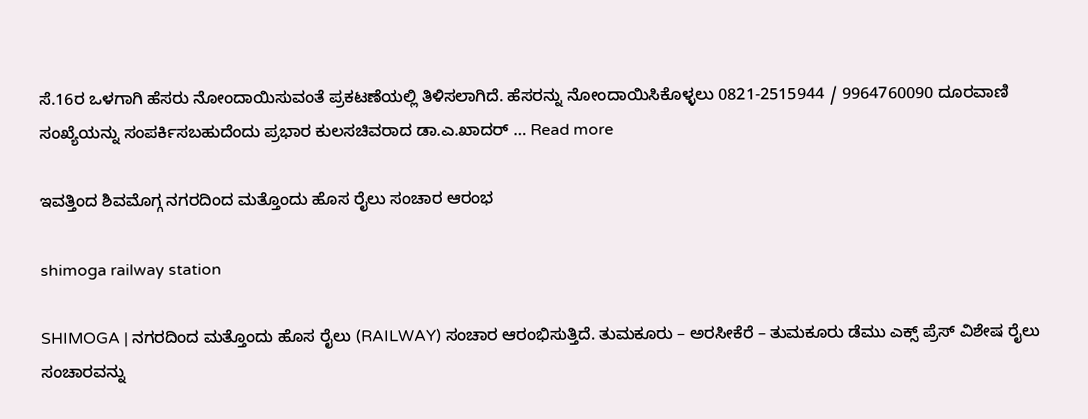ಸೆ.16ರ ಒಳಗಾಗಿ ಹೆಸರು ನೋಂದಾಯಿಸುವಂತೆ ಪ್ರಕಟಣೆಯಲ್ಲಿ ತಿಳಿಸಲಾಗಿದೆ. ಹೆಸರನ್ನು ನೋಂದಾಯಿಸಿಕೊಳ್ಳಲು 0821-2515944 / 9964760090 ದೂರವಾಣಿ ಸಂಖ್ಯೆಯನ್ನು ಸಂಪರ್ಕಿಸಬಹುದೆಂದು ಪ್ರಭಾರ ಕುಲಸಚಿವರಾದ ಡಾ.ಎ.ಖಾದರ್ … Read more

ಇವತ್ತಿಂದ ಶಿವಮೊಗ್ಗ ನಗರದಿಂದ ಮತ್ತೊಂದು ಹೊಸ ರೈಲು ಸಂಚಾರ ಆರಂಭ

shimoga railway station

SHIMOGA | ನಗರದಿಂದ ಮತ್ತೊಂದು ಹೊಸ ರೈಲು (RAILWAY) ಸಂಚಾರ ಆರಂಭಿಸುತ್ತಿದೆ. ತುಮಕೂರು – ಅರಸೀಕೆರೆ – ತುಮಕೂರು ಡೆಮು ಎಕ್ಸ್ ಪ್ರೆಸ್ ವಿಶೇಷ ರೈಲು ಸಂಚಾರವನ್ನು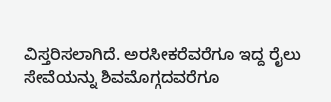ವಿಸ್ತರಿಸಲಾಗಿದೆ. ಅರಸೀಕರೆವರೆಗೂ ಇದ್ದ ರೈಲು ಸೇವೆಯನ್ನು ಶಿವಮೊಗ್ಗದವರೆಗೂ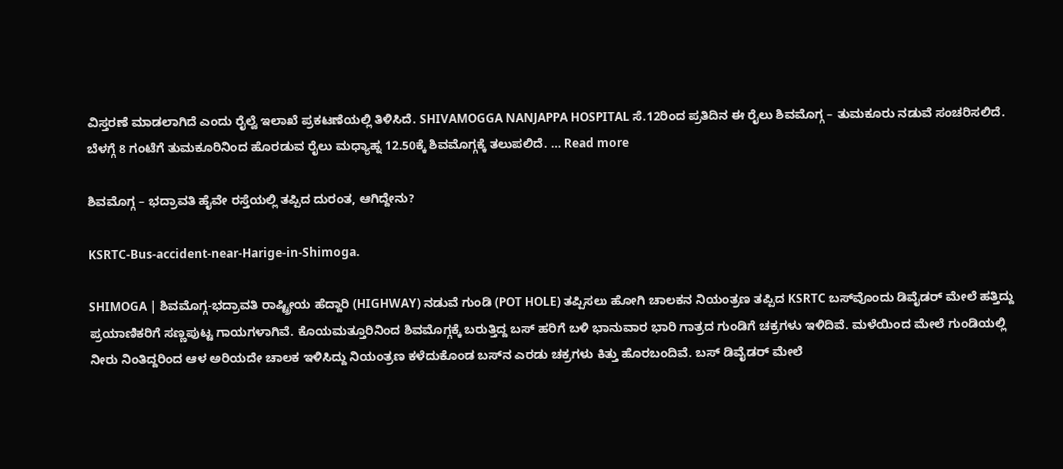ವಿಸ್ತರಣೆ ಮಾಡಲಾಗಿದೆ ಎಂದು ರೈಲ್ವೆ ಇಲಾಖೆ ಪ್ರಕಟಣೆಯಲ್ಲಿ ತಿಳಿಸಿದೆ. SHIVAMOGGA NANJAPPA HOSPITAL ಸೆ.12ರಿಂದ ಪ್ರತಿದಿನ ಈ ರೈಲು ಶಿವಮೊಗ್ಗ – ತುಮಕೂರು ನಡುವೆ ಸಂಚರಿಸಲಿದೆ. ಬೆಳಗ್ಗೆ 8 ಗಂಟೆಗೆ ತುಮಕೂರಿನಿಂದ ಹೊರಡುವ ರೈಲು ಮಧ್ಯಾಹ್ನ 12.50ಕ್ಕೆ ಶಿವಮೊಗ್ಗಕ್ಕೆ ತಲುಪಲಿದೆ. … Read more

ಶಿವಮೊಗ್ಗ – ಭದ್ರಾವತಿ ಹೈವೇ ರಸ್ತೆಯಲ್ಲಿ ತಪ್ಪಿದ ದುರಂತ, ಆಗಿದ್ದೇನು?

KSRTC-Bus-accident-near-Harige-in-Shimoga.

SHIMOGA | ಶಿವಮೊಗ್ಗ-ಭದ್ರಾವತಿ ರಾಷ್ಟ್ರೀಯ ಹೆದ್ದಾರಿ (HIGHWAY) ನಡುವೆ ಗುಂಡಿ (POT HOLE) ತಪ್ಪಿಸಲು ಹೋಗಿ ಚಾಲಕನ ನಿಯಂತ್ರಣ ತಪ್ಪಿದ KSRTC ಬಸ್‌ವೊಂದು ಡಿವೈಡರ್ ಮೇಲೆ ಹತ್ತಿದ್ದು ಪ್ರಯಾಣಿಕರಿಗೆ ಸಣ್ಣಪುಟ್ಟ ಗಾಯಗಳಾಗಿವೆ. ಕೊಯಮತ್ತೂರಿನಿಂದ ಶಿವಮೊಗ್ಗಕ್ಕೆ ಬರುತ್ತಿದ್ದ ಬಸ್ ಹರಿಗೆ ಬಳಿ ಭಾನುವಾರ ಭಾರಿ ಗಾತ್ರದ ಗುಂಡಿಗೆ ಚಕ್ರಗಳು ಇಳಿದಿವೆ. ಮಳೆಯಿಂದ ಮೇಲೆ ಗುಂಡಿಯಲ್ಲಿ ನೀರು ನಿಂತಿದ್ದರಿಂದ ಆಳ ಅರಿಯದೇ ಚಾಲಕ ಇಳಿಸಿದ್ದು ನಿಯಂತ್ರಣ ಕಳೆದುಕೊಂಡ ಬಸ್‌ನ ಎರಡು ಚಕ್ರಗಳು ಕಿತ್ತು ಹೊರಬಂದಿವೆ. ಬಸ್ ಡಿವೈಡರ್ ಮೇಲೆ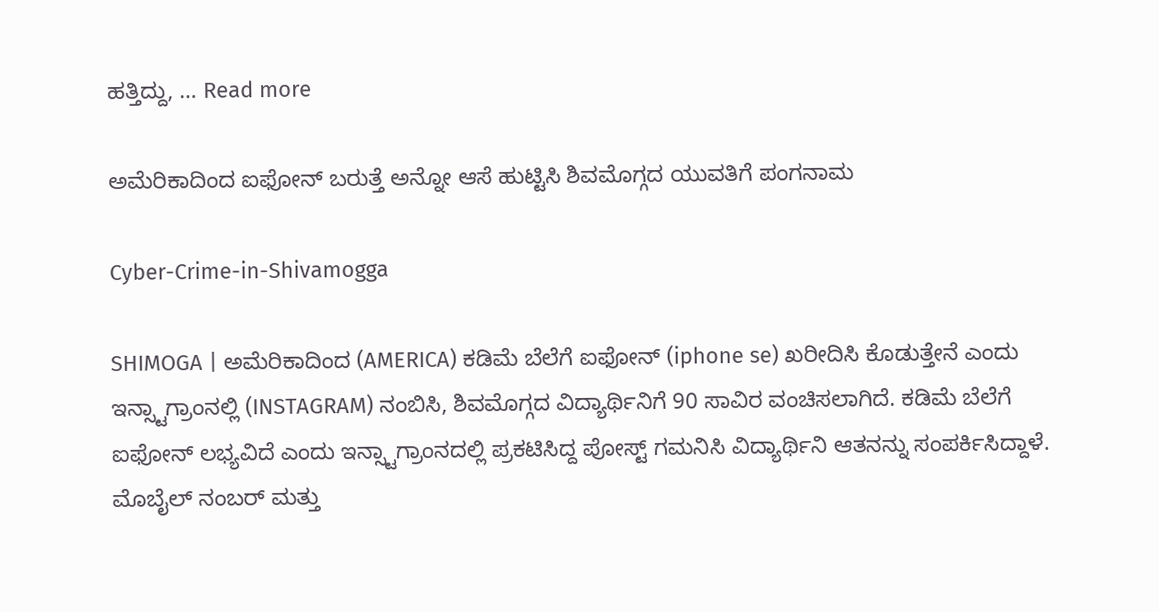ಹತ್ತಿದ್ದು, … Read more

ಅಮೆರಿಕಾದಿಂದ ಐಫೋನ್ ಬರುತ್ತೆ ಅನ್ನೋ ಆಸೆ ಹುಟ್ಟಿಸಿ ಶಿವಮೊಗ್ಗದ ಯುವತಿಗೆ ಪಂಗನಾಮ

Cyber-Crime-in-Shivamogga

SHIMOGA | ಅಮೆರಿಕಾದಿಂದ (AMERICA) ಕಡಿಮೆ ಬೆಲೆಗೆ ಐಫೋನ್ (iphone se) ಖರೀದಿಸಿ ಕೊಡುತ್ತೇನೆ ಎಂದು ಇನ್ಸ್ಟಾಗ್ರಾಂನಲ್ಲಿ (INSTAGRAM) ನಂಬಿಸಿ, ಶಿವಮೊಗ್ಗದ ವಿದ್ಯಾರ್ಥಿನಿಗೆ 90 ಸಾವಿರ ವಂಚಿಸಲಾಗಿದೆ. ಕಡಿಮೆ ಬೆಲೆಗೆ ಐಫೋನ್ ಲಭ್ಯವಿದೆ ಎಂದು ಇನ್ಸ್ಟಾಗ್ರಾಂನದಲ್ಲಿ ಪ್ರಕಟಿಸಿದ್ದ ಪೋಸ್ಟ್ ಗಮನಿಸಿ ವಿದ್ಯಾರ್ಥಿನಿ ಆತನನ್ನು ಸಂಪರ್ಕಿಸಿದ್ದಾಳೆ. ಮೊಬೈಲ್ ನಂಬರ್ ಮತ್ತು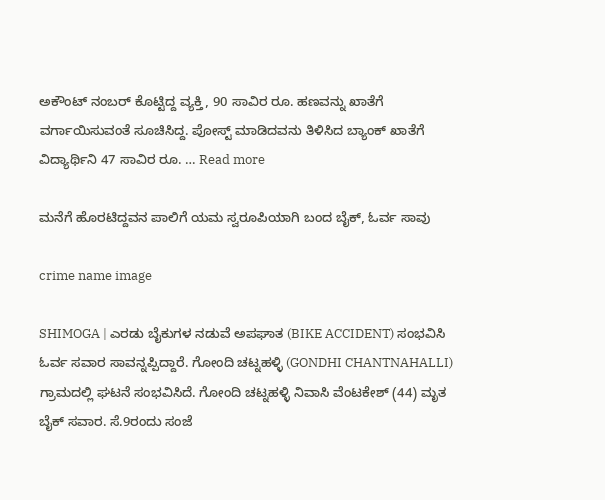ಅಕೌಂಟ್ ನಂಬರ್ ಕೊಟ್ಟಿದ್ದ ವ್ಯಕ್ತಿ, 90 ಸಾವಿರ ರೂ. ಹಣವನ್ನು ಖಾತೆಗೆ ವರ್ಗಾಯಿಸುವಂತೆ ಸೂಚಿಸಿದ್ದ. ಪೋಸ್ಟ್ ಮಾಡಿದವನು ತಿಳಿಸಿದ ಬ್ಯಾಂಕ್ ಖಾತೆಗೆ ವಿದ್ಯಾರ್ಥಿನಿ 47 ಸಾವಿರ ರೂ. … Read more

ಮನೆಗೆ ಹೊರಟಿದ್ದವನ ಪಾಲಿಗೆ ಯಮ ಸ್ವರೂಪಿಯಾಗಿ ಬಂದ ಬೈಕ್, ಓರ್ವ ಸಾವು

crime name image

SHIMOGA | ಎರಡು ಬೈಕುಗಳ ನಡುವೆ ಅಪಘಾತ (BIKE ACCIDENT) ಸಂಭವಿಸಿ ಓರ್ವ ಸವಾರ ಸಾವನ್ನಪ್ಪಿದ್ದಾರೆ. ಗೋಂದಿ ಚಟ್ನಹಳ್ಳಿ (GONDHI CHANTNAHALLI) ಗ್ರಾಮದಲ್ಲಿ ಘಟನೆ ಸಂಭವಿಸಿದೆ. ಗೋಂದಿ ಚಟ್ನಹಳ್ಳಿ ನಿವಾಸಿ ವೆಂಟಕೇಶ್ (44) ಮೃತ ಬೈಕ್ ಸವಾರ. ಸೆ.9ರಂದು ಸಂಜೆ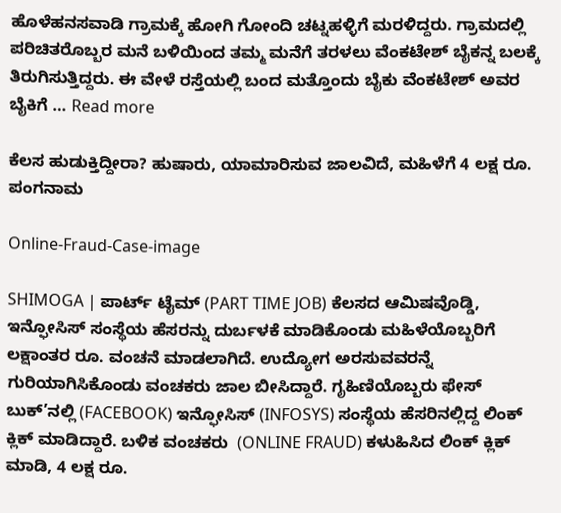ಹೊಳೆಹನಸವಾಡಿ ಗ್ರಾಮಕ್ಕೆ ಹೋಗಿ ಗೋಂದಿ ಚಟ್ನಹಳ್ಳಿಗೆ ಮರಳಿದ್ದರು. ಗ್ರಾಮದಲ್ಲಿ ಪರಿಚಿತರೊಬ್ಬರ ಮನೆ ಬಳಿಯಿಂದ ತಮ್ಮ ಮನೆಗೆ ತರಳಲು ವೆಂಕಟೇಶ್ ಬೈಕನ್ನ ಬಲಕ್ಕೆ ತಿರುಗಿಸುತ್ತಿದ್ದರು. ಈ ವೇಳೆ ರಸ್ತೆಯಲ್ಲಿ ಬಂದ ಮತ್ತೊಂದು ಬೈಕು ವೆಂಕಟೇಶ್ ಅವರ ಬೈಕಿಗೆ … Read more

ಕೆಲಸ ಹುಡುಕ್ತಿದ್ದೀರಾ? ಹುಷಾರು, ಯಾಮಾರಿಸುವ ಜಾಲವಿದೆ, ಮಹಿಳೆಗೆ 4 ಲಕ್ಷ ರೂ. ಪಂಗನಾಮ

Online-Fraud-Case-image

SHIMOGA | ಪಾರ್ಟ್ ಟೈಮ್ (PART TIME JOB) ಕೆಲಸದ ಆಮಿಷವೊಡ್ಡಿ, ಇನ್ಫೋಸಿಸ್ ಸಂಸ್ಥೆಯ ಹೆಸರನ್ನು ದುರ್ಬಳಕೆ ಮಾಡಿಕೊಂಡು ಮಹಿಳೆಯೊಬ್ಬರಿಗೆ ಲಕ್ಷಾಂತರ ರೂ. ವಂಚನೆ ಮಾಡಲಾಗಿದೆ. ಉದ್ಯೋಗ ಅರಸುವವರನ್ನೆ ಗುರಿಯಾಗಿಸಿಕೊಂಡು ವಂಚಕರು ಜಾಲ ಬೀಸಿದ್ದಾರೆ. ಗೃಹಿಣಿಯೊಬ್ಬರು ಫೇಸ್ ಬುಕ್’ನಲ್ಲಿ (FACEBOOK) ಇನ್ಫೋಸಿಸ್ (INFOSYS) ಸಂಸ್ಥೆಯ ಹೆಸರಿನಲ್ಲಿದ್ದ ಲಿಂಕ್ ಕ್ಲಿಕ್ ಮಾಡಿದ್ದಾರೆ. ಬಳಿಕ ವಂಚಕರು  (ONLINE FRAUD) ಕಳುಹಿಸಿದ ಲಿಂಕ್ ಕ್ಲಿಕ್ ಮಾಡಿ, 4 ಲಕ್ಷ ರೂ.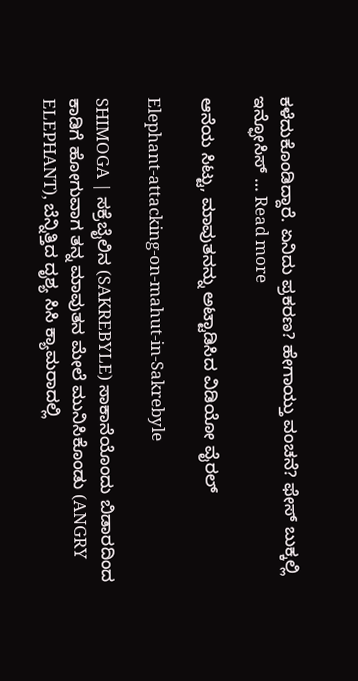ಕಳೆದುಕೊಂಡಿದ್ದಾರೆ. ಏನಿದು ಪ್ರಕರಣ? ಹೇಗಾಯ್ತು ವಂಚನೆ? ಫೇಸ್ ಬುಕ್ಕಲ್ಲಿ ಇನ್ಫೋಸಿಸ್ … Read more

ಆನೆಯ ಸಿಟ್ಟು, ಮಾವುತನನ್ನು ಅಟ್ಟಾಡಿಸಿದ ವಿಡಿಯೋ ವೈರಲ್

Elephant-attacking-on-mahut-in-Sakrebyle

SHIMOGA | ಸಕ್ರೆಬೈಲಿನ (SAKREBYLE) ಸಾಕಾನೆಯೊಂದು ಬಿಡಾರದಿಂದ ಕಾಡಿಗೆ ಹೋಗುವಾಗ ತನ್ನ ಮಾವುತನ ಮೇಲೆ ಮುನಿಸಿಕೊಂಡು (ANGRY ELEPHANT), ಬೆನ್ನಿತ್ತಿದ ದೃಶ್ಯ ಸಿಸಿ ಕ್ಯಾಮರಾದಲ್ಲಿ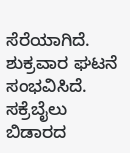ಸೆರೆಯಾಗಿದೆ. ಶುಕ್ರವಾರ ಘಟನೆ ಸಂಭವಿಸಿದೆ. ಸಕ್ರೆಬೈಲು ಬಿಡಾರದ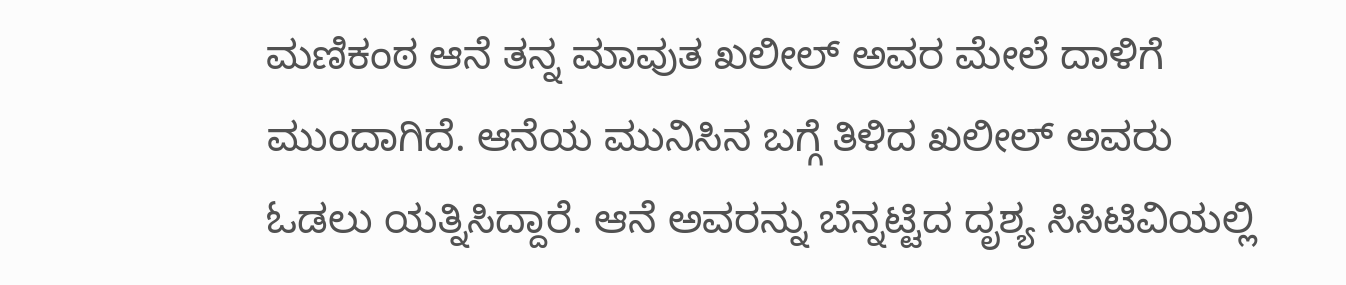ಮಣಿಕಂಠ ಆನೆ ತನ್ನ ಮಾವುತ ಖಲೀಲ್ ಅವರ ಮೇಲೆ ದಾಳಿಗೆ ಮುಂದಾಗಿದೆ. ಆನೆಯ ಮುನಿಸಿನ ಬಗ್ಗೆ ತಿಳಿದ ಖಲೀಲ್ ಅವರು ಓಡಲು ಯತ್ನಿಸಿದ್ದಾರೆ. ಆನೆ ಅವರನ್ನು ಬೆನ್ನಟ್ಟಿದ ದೃಶ್ಯ ಸಿಸಿಟಿವಿಯಲ್ಲಿ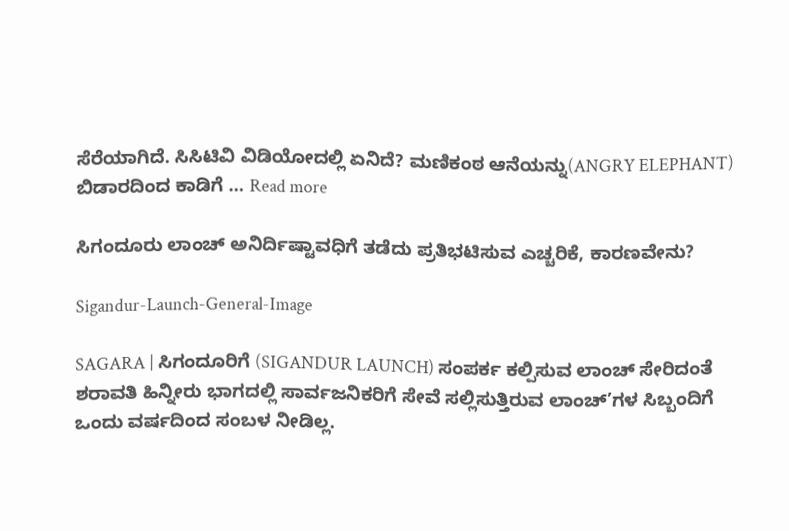ಸೆರೆಯಾಗಿದೆ. ಸಿಸಿಟಿವಿ ವಿಡಿಯೋದಲ್ಲಿ ಏನಿದೆ? ಮಣಿಕಂಠ ಆನೆಯನ್ನು(ANGRY ELEPHANT) ಬಿಡಾರದಿಂದ ಕಾಡಿಗೆ … Read more

ಸಿಗಂದೂರು ಲಾಂಚ್ ಅನಿರ್ದಿಷ್ಟಾವಧಿಗೆ ತಡೆದು ಪ್ರತಿಭಟಿಸುವ ಎಚ್ಚರಿಕೆ, ಕಾರಣವೇನು?

Sigandur-Launch-General-Image

SAGARA | ಸಿಗಂದೂರಿಗೆ (SIGANDUR LAUNCH) ಸಂಪರ್ಕ ಕಲ್ಪಿಸುವ ಲಾಂಚ್ ಸೇರಿದಂತೆ ಶರಾವತಿ ಹಿನ್ನೀರು ಭಾಗದಲ್ಲಿ ಸಾರ್ವಜನಿಕರಿಗೆ ಸೇವೆ ಸಲ್ಲಿಸುತ್ತಿರುವ ಲಾಂಚ್’ಗಳ ಸಿಬ್ಬಂದಿಗೆ ಒಂದು ವರ್ಷದಿಂದ ಸಂಬಳ ನೀಡಿಲ್ಲ.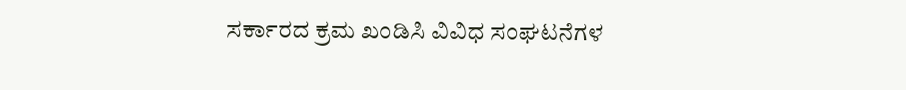ಸರ್ಕಾರದ ಕ್ರಮ ಖಂಡಿಸಿ ವಿವಿಧ ಸಂಘಟನೆಗಳ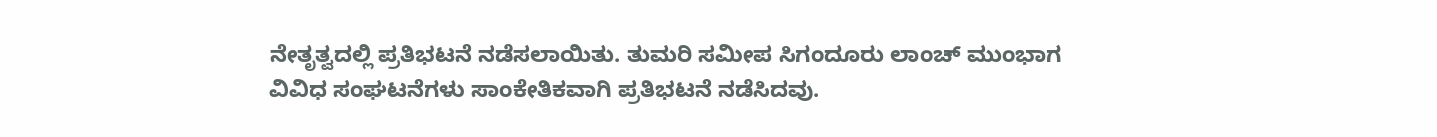ನೇತೃತ್ವದಲ್ಲಿ ಪ್ರತಿಭಟನೆ ನಡೆಸಲಾಯಿತು. ತುಮರಿ ಸಮೀಪ ಸಿಗಂದೂರು ಲಾಂಚ್ ಮುಂಭಾಗ ವಿವಿಧ ಸಂಘಟನೆಗಳು ಸಾಂಕೇತಿಕವಾಗಿ ಪ್ರತಿಭಟನೆ ನಡೆಸಿದವು.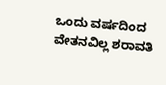ಒಂದು ವರ್ಷದಿಂದ ವೇತನವಿಲ್ಲ ಶರಾವತಿ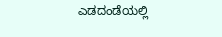ಎಡದಂಡೆಯಲ್ಲಿ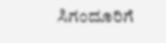ಸಿಗಂದೂರಿಗೆ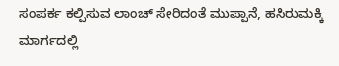ಸಂಪರ್ಕ ಕಲ್ಪಿಸುವ ಲಾಂಚ್ ಸೇರಿದಂತೆ ಮುಪ್ಪಾನೆ, ಹಸಿರುಮಕ್ಕಿ ಮಾರ್ಗದಲ್ಲಿ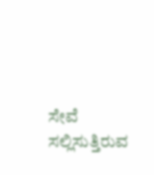ಸೇವೆ ಸಲ್ಲಿಸುತ್ತಿರುವ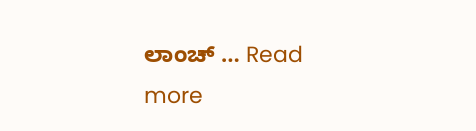ಲಾಂಚ್ … Read more